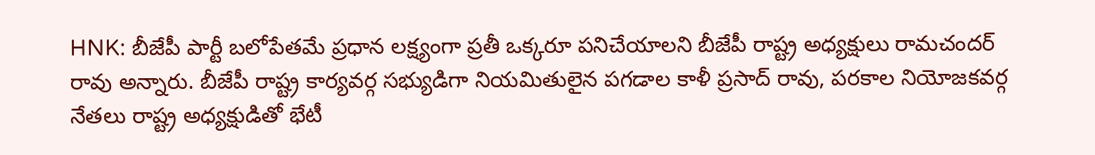HNK: బీజేపీ పార్టీ బలోపేతమే ప్రధాన లక్ష్యంగా ప్రతీ ఒక్కరూ పనిచేయాలని బీజేపీ రాష్ట్ర అధ్యక్షులు రామచందర్ రావు అన్నారు. బీజేపీ రాష్ట్ర కార్యవర్గ సభ్యుడిగా నియమితులైన పగడాల కాళీ ప్రసాద్ రావు, పరకాల నియోజకవర్గ నేతలు రాష్ట్ర అధ్యక్షుడితో భేటీ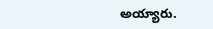అయ్యారు.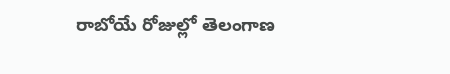రాబోయే రోజుల్లో తెలంగాణ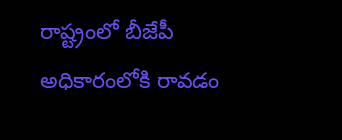రాష్ట్రంలో బీజేపీ అధికారంలోకి రావడం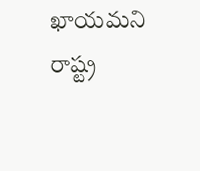ఖాయమని రాష్ట్ర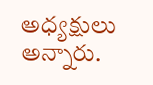అధ్యక్షులు అన్నారు.